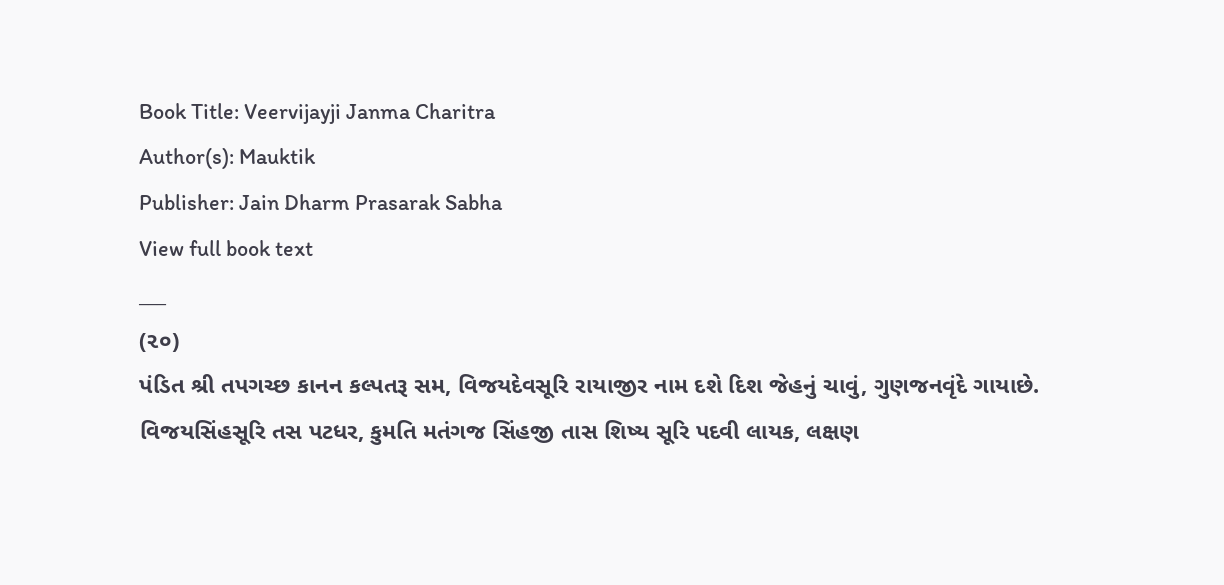Book Title: Veervijayji Janma Charitra
Author(s): Mauktik
Publisher: Jain Dharm Prasarak Sabha
View full book text
___
(૨૦)
પંડિત શ્રી તપગચ્છ કાનન કલ્પતરૂ સમ, વિજયદેવસૂરિ રાયાજીર નામ દશે દિશ જેહનું ચાવું, ગુણજનવૃંદે ગાયાછે. વિજયસિંહસૂરિ તસ પટધર, કુમતિ મતંગજ સિંહજી તાસ શિષ્ય સૂરિ પદવી લાયક, લક્ષણ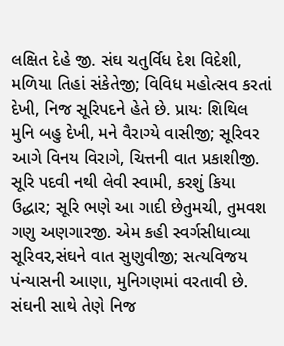લક્ષિત દેહે જી. સંઘ ચતુર્વિધ દેશ વિદેશી, મળિયા તિહાં સંકેતેજી; વિવિધ મહોત્સવ કરતાં દેખી, નિજ સૂરિપદને હેતે છે. પ્રાયઃ શિથિલ મુનિ બહુ દેખી, મને વૈરાગ્યે વાસીજી; સૂરિવર આગે વિનય વિરાગે, ચિત્તની વાત પ્રકાશીજી. સૂરિ પદવી નથી લેવી સ્વામી, કરશું કિયા ઉદ્ધાર; સૂરિ ભણે આ ગાદી છેતુમચી, તુમવશ ગણુ અણગારજી. એમ કહી સ્વર્ગસીધાવ્યા સૂરિવર,સંઘને વાત સુણુવીજી; સત્યવિજય પંન્યાસની આણા, મુનિગણમાં વરતાવી છે. સંઘની સાથે તેણે નિજ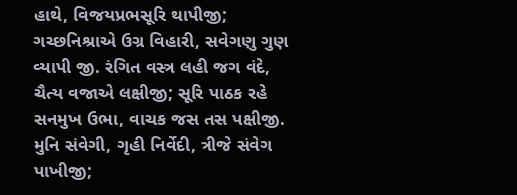હાથે, વિજયપ્રભસૂરિ થાપીજી; ગચ્છનિશ્રાએ ઉગ્ર વિહારી, સવેગણુ ગુણ વ્યાપી જી. રંગિત વસ્ત્ર લહી જગ વંદે, ચૈત્ય વજાએ લક્ષીજી; સૂરિ પાઠક રહે સનમુખ ઉભા, વાચક જસ તસ પક્ષીજી. મુનિ સંવેગી, ગૃહી નિર્વેદી, ત્રીજે સંવેગ પાખીજી;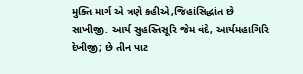મુક્તિ માર્ગ એ ત્રણે કહીએ,જિહાંસિદ્ધાંત છે સાખીજી. આર્ય સુહસ્તિસૂરિ જેમ વંદે, આર્યમહાગિરિ દેખીજી; છે તીન પાટ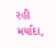રહી મર્યાદા,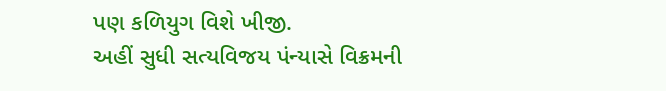પણ કળિયુગ વિશે ખીજી.
અહીં સુધી સત્યવિજય પંન્યાસે વિક્રમની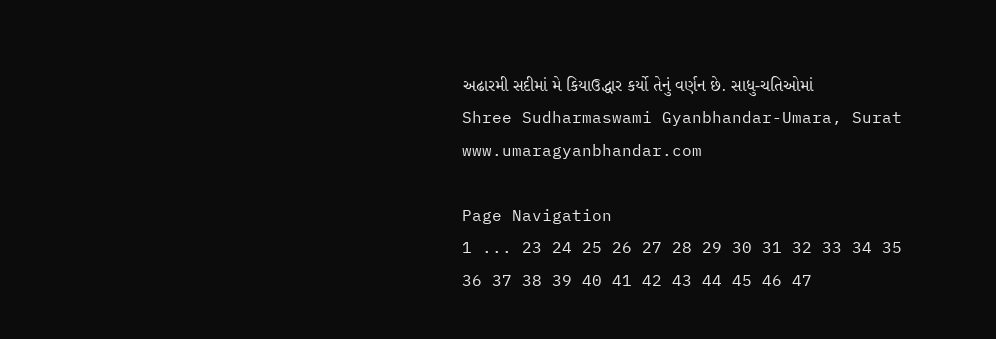અઢારમી સદીમાં મે કિયાઉદ્ધાર કર્યો તેનું વર્ણન છે. સાધુ-ચતિઓમાં
Shree Sudharmaswami Gyanbhandar-Umara, Surat
www.umaragyanbhandar.com

Page Navigation
1 ... 23 24 25 26 27 28 29 30 31 32 33 34 35 36 37 38 39 40 41 42 43 44 45 46 47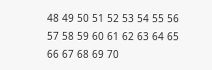48 49 50 51 52 53 54 55 56 57 58 59 60 61 62 63 64 65 66 67 68 69 70